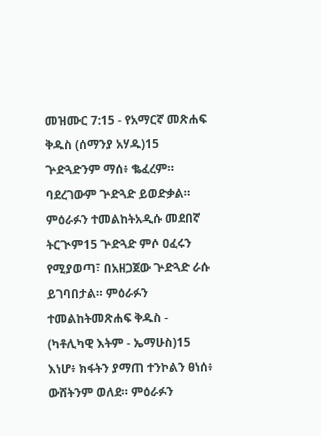መዝሙር 7:15 - የአማርኛ መጽሐፍ ቅዱስ (ሰማንያ አሃዱ)15 ጕድጓድንም ማሰ፥ ቈፈረም። ባደረገውም ጕድጓድ ይወድቃል። ምዕራፉን ተመልከትአዲሱ መደበኛ ትርጒም15 ጕድጓድ ምሶ ዐፈሩን የሚያወጣ፣ በአዘጋጀው ጕድጓድ ራሱ ይገባበታል። ምዕራፉን ተመልከትመጽሐፍ ቅዱስ - (ካቶሊካዊ እትም - ኤማሁስ)15 እነሆ፥ ክፋትን ያማጠ ተንኮልን ፀነሰ፥ ውሸትንም ወለደ። ምዕራፉን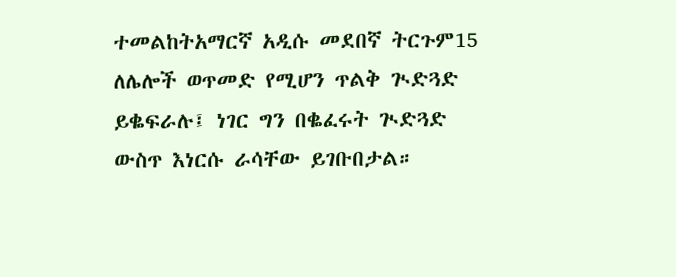ተመልከትአማርኛ አዲሱ መደበኛ ትርጉም15 ለሌሎች ወጥመድ የሚሆን ጥልቅ ጒድጓድ ይቈፍራሉ፤ ነገር ግን በቈፈሩት ጒድጓድ ውስጥ እነርሱ ራሳቸው ይገቡበታል።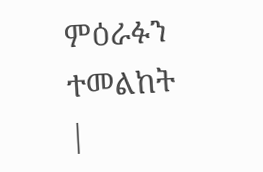ምዕራፉን ተመልከት |